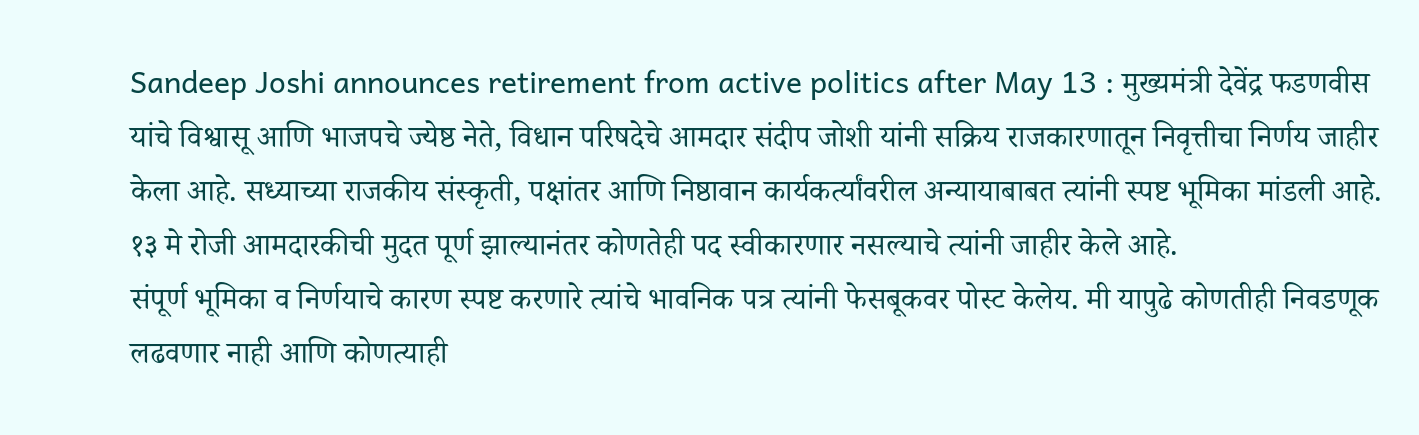Sandeep Joshi announces retirement from active politics after May 13 : मुख्यमंत्री देवेंद्र फडणवीस यांचे विश्वासू आणि भाजपचे ज्येष्ठ नेते, विधान परिषदेचे आमदार संदीप जोशी यांनी सक्रिय राजकारणातून निवृत्तीचा निर्णय जाहीर केला आहे. सध्याच्या राजकीय संस्कृती, पक्षांतर आणि निष्ठावान कार्यकर्त्यांवरील अन्यायाबाबत त्यांनी स्पष्ट भूमिका मांडली आहे. १३ मे रोजी आमदारकीची मुदत पूर्ण झाल्यानंतर कोणतेही पद स्वीकारणार नसल्याचे त्यांनी जाहीर केले आहे.
संपूर्ण भूमिका व निर्णयाचे कारण स्पष्ट करणारे त्यांचे भावनिक पत्र त्यांनी फेसबूकवर पोस्ट केलेय. मी यापुढे कोणतीही निवडणूक लढवणार नाही आणि कोणत्याही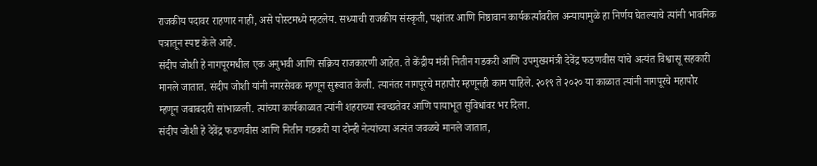राजकीय पदावर राहणार नाही, असे पोस्टमध्ये म्हटलेय. सध्याची राजकीय संस्कृती, पक्षांतर आणि निष्ठावान कार्यकर्त्यांवरील अन्यायामुळे हा निर्णय घेतल्याचे त्यांनी भावनिक पत्रातून स्पष्ट केले आहे.
संदीप जोशी हे नागपूरमधील एक अनुभवी आणि सक्रिय राजकारणी आहेत. ते केंद्रीय मंत्री नितीन गडकरी आणि उपमुख्यमंत्री देवेंद्र फडणवीस यांचे अत्यंत विश्वासू सहकारी मानले जातात. संदीप जोशी यांनी नगरसेवक म्हणून सुरूवात केली. त्यानंतर नागपूरचे महापौर म्हणूनही काम पाहिले. २०१९ ते २०२० या काळात त्यांनी नागपूरचे महापौर म्हणून जबाबदारी सांभाळली. त्यांच्या कार्यकाळात त्यांनी शहराच्या स्वच्छतेवर आणि पायाभूत सुविधांवर भर दिला.
संदीप जोशी हे देवेंद्र फडणवीस आणि नितीन गडकरी या दोन्ही नेत्यांच्या अत्यंत जवळचे मानले जातात,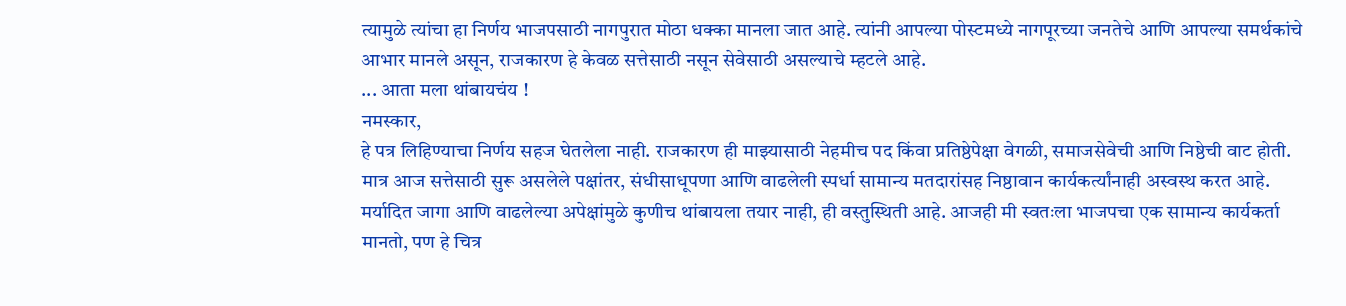त्यामुळे त्यांचा हा निर्णय भाजपसाठी नागपुरात मोठा धक्का मानला जात आहे. त्यांनी आपल्या पोस्टमध्ये नागपूरच्या जनतेचे आणि आपल्या समर्थकांचे आभार मानले असून, राजकारण हे केवळ सत्तेसाठी नसून सेवेसाठी असल्याचे म्हटले आहे.
... आता मला थांबायचंय !
नमस्कार,
हे पत्र लिहिण्याचा निर्णय सहज घेतलेला नाही. राजकारण ही माझ्यासाठी नेहमीच पद किंवा प्रतिष्ठेपेक्षा वेगळी, समाजसेवेची आणि निष्ठेची वाट होती. मात्र आज सत्तेसाठी सुरू असलेले पक्षांतर, संधीसाधूपणा आणि वाढलेली स्पर्धा सामान्य मतदारांसह निष्ठावान कार्यकर्त्यांनाही अस्वस्थ करत आहे. मर्यादित जागा आणि वाढलेल्या अपेक्षांमुळे कुणीच थांबायला तयार नाही, ही वस्तुस्थिती आहे. आजही मी स्वतःला भाजपचा एक सामान्य कार्यकर्ता मानतो, पण हे चित्र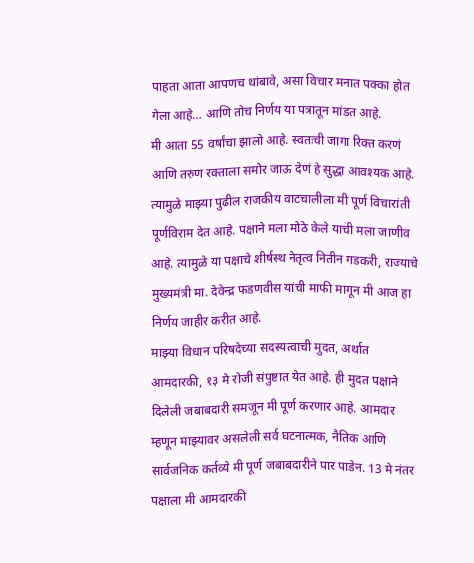पाहता आता आपणच थांबावे, असा विचार मनात पक्का होत गेला आहे… आणि तोच निर्णय या पत्रातून मांडत आहे.
मी आता 55 वर्षांचा झालो आहे. स्वतःची जागा रिक्त करणं आणि तरुण रक्ताला समोर जाऊ देणं हे सुद्धा आवश्यक आहे. त्यामुळे माझ्या पुढील राजकीय वाटचालीला मी पूर्ण विचारांती पूर्णविराम देत आहे. पक्षाने मला मोठे केले याची मला जाणीव आहे. त्यामुळे या पक्षाचे शीर्षस्थ नेतृत्व नितीन गडकरी, राज्याचे मुख्यमंत्री मा. देवेन्द्र फडणवीस यांची माफी मागून मी आज हा निर्णय जाहीर करीत आहे.
माझ्या विधान परिषदेच्या सदस्यत्वाची मुदत, अर्थात आमदारकी, १३ मे रोजी संपुष्टात येत आहे. ही मुदत पक्षाने दिलेली जबाबदारी समजून मी पूर्ण करणार आहे. आमदार म्हणून माझ्यावर असलेली सर्व घटनात्मक, नैतिक आणि सार्वजनिक कर्तव्ये मी पूर्ण जबाबदारीने पार पाडेन. 13 मे नंतर पक्षाला मी आमदारकी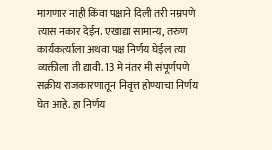मागणार नाही किंवा पक्षाने दिली तरी नम्रपणे त्यास नकार देईन. एखाद्या सामान्य, तरुण कार्यकर्त्याला अथवा पक्ष निर्णय घेईल त्या व्यक्तीला ती द्यावी. 13 मे नंतर मी संपूर्णपणे सक्रीय राजकारणातून निवृत्त होण्याचा निर्णय घेत आहे. हा निर्णय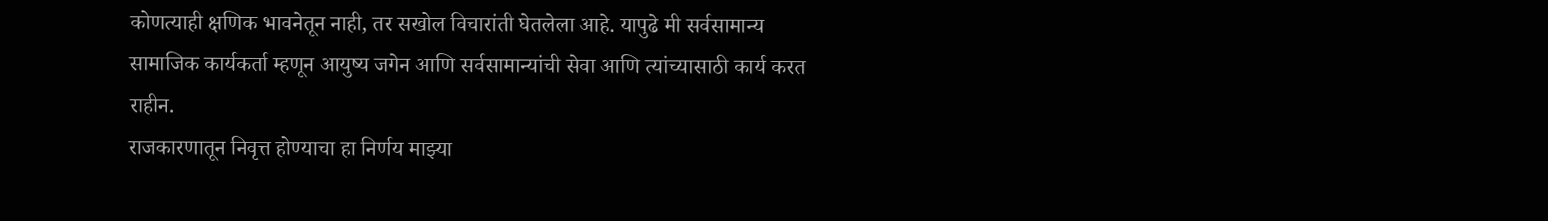कोणत्याही क्षणिक भावनेतून नाही, तर सखोल विचारांती घेतलेला आहे. यापुढे मी सर्वसामान्य सामाजिक कार्यकर्ता म्हणून आयुष्य जगेन आणि सर्वसामान्यांची सेवा आणि त्यांच्यासाठी कार्य करत राहीन.
राजकारणातून निवृत्त होण्याचा हा निर्णय माझ्या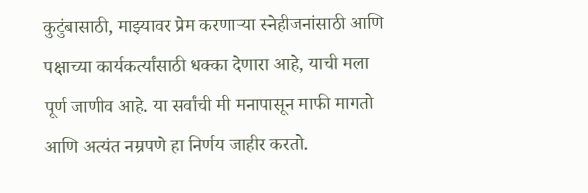कुटुंबासाठी, माझ्यावर प्रेम करणाऱ्या स्नेहीजनांसाठी आणि पक्षाच्या कार्यकर्त्यांसाठी धक्का देणारा आहे, याची मला पूर्ण जाणीव आहे. या सर्वांची मी मनापासून माफी मागतो आणि अत्यंत नम्रपणे हा निर्णय जाहीर करतो.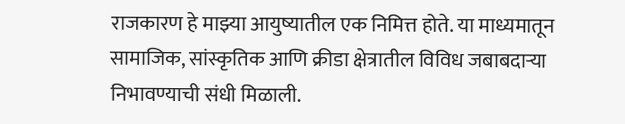राजकारण हे माझ्या आयुष्यातील एक निमित्त होते. या माध्यमातून सामाजिक, सांस्कृतिक आणि क्रीडा क्षेत्रातील विविध जबाबदाऱ्या निभावण्याची संधी मिळाली.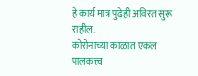हे कार्य मात्र पुढेही अविरत सुरू राहील.
कोरोनाच्या काळात एकल पालकत्त्व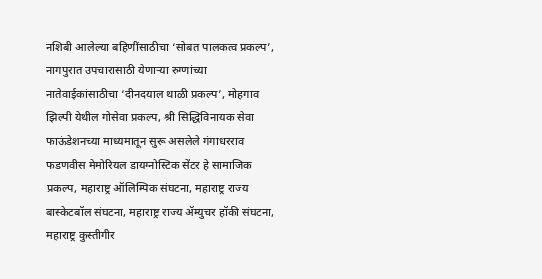नशिबी आलेल्या बहिणींसाठीचा ‘सोबत पालकत्व प्रकल्प’, नागपुरात उपचारासाठी येणाऱ्या रुग्णांच्या नातेवाईकांसाठीचा ‘दीनदयाल थाळी प्रकल्प’, मोहगाव झिल्पी येथील गोसेवा प्रकल्प, श्री सिद्धिविनायक सेवा फाऊंडेशनच्या माध्यमातून सुरू असलेले गंगाधरराव फडणवीस मेमोरियल डायग्नोस्टिक सेंटर हे सामाजिक प्रकल्प, महाराष्ट्र ऑलिम्पिक संघटना, महाराष्ट्र राज्य बास्केटबॉल संघटना, महाराष्ट्र राज्य ॲम्युचर हॉकी संघटना, महाराष्ट्र कुस्तीगीर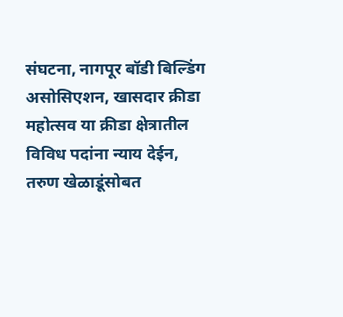संघटना, नागपूर बॉडी बिल्डिंग असोसिएशन, खासदार क्रीडा महोत्सव या क्रीडा क्षेत्रातील विविध पदांना न्याय देईन, तरुण खेळाडूंसोबत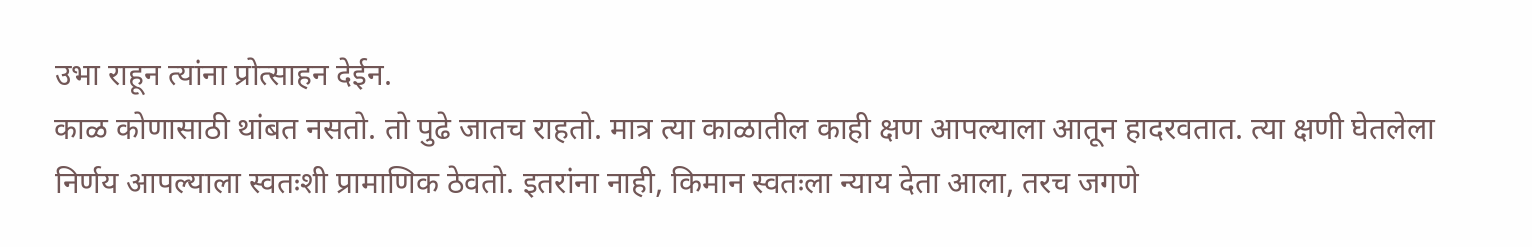उभा राहून त्यांना प्रोत्साहन देईन.
काळ कोणासाठी थांबत नसतो. तो पुढे जातच राहतो. मात्र त्या काळातील काही क्षण आपल्याला आतून हादरवतात. त्या क्षणी घेतलेला निर्णय आपल्याला स्वतःशी प्रामाणिक ठेवतो. इतरांना नाही, किमान स्वतःला न्याय देता आला, तरच जगणे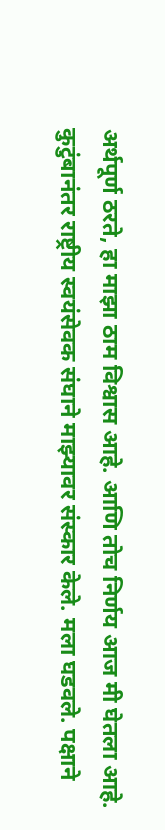अर्थपूर्ण ठरते, हा माझा ठाम विश्वास आहे. आणि तोच निर्णय आज मी घेतला आहे.
कुटुंबानंतर राष्ट्रीय स्वयंसेवक संघाने माझ्यावर संस्कार केले. मला घडवले. पक्षाने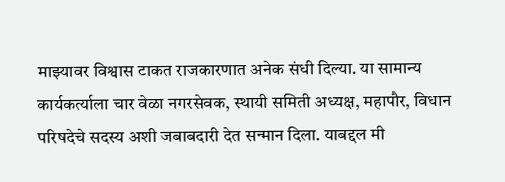माझ्यावर विश्वास टाकत राजकारणात अनेक संधी दिल्या. या सामान्य कार्यकर्त्याला चार वेळा नगरसेवक, स्थायी समिती अध्यक्ष, महापौर, विधान परिषदेचे सदस्य अशी जबाबदारी देत सन्मान दिला. याबद्दल मी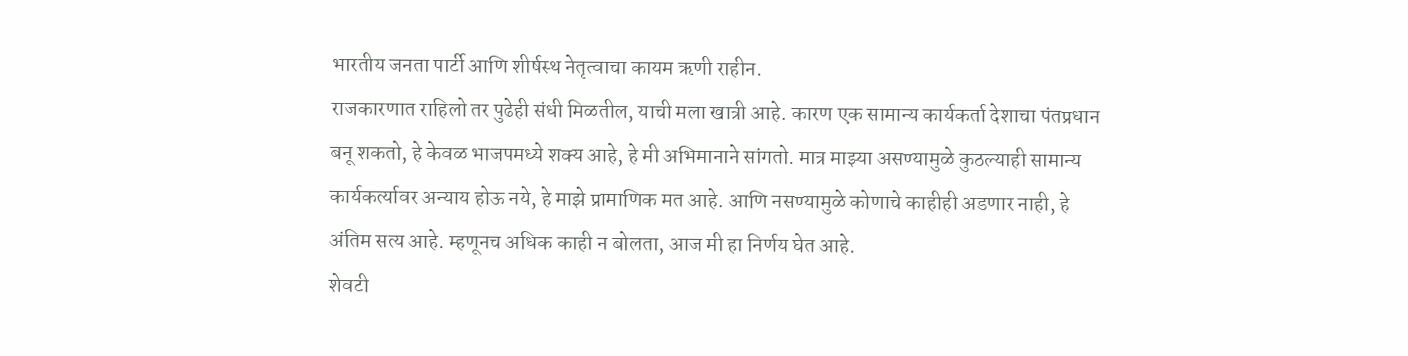भारतीय जनता पार्टी आणि शीर्षस्थ नेतृत्वाचा कायम ऋणी राहीन.
राजकारणात राहिलो तर पुढेही संधी मिळतील, याची मला खात्री आहे. कारण एक सामान्य कार्यकर्ता देशाचा पंतप्रधान बनू शकतो, हे केवळ भाजपमध्ये शक्य आहे, हे मी अभिमानाने सांगतो. मात्र माझ्या असण्यामुळे कुठल्याही सामान्य कार्यकर्त्यावर अन्याय होऊ नये, हे माझे प्रामाणिक मत आहे. आणि नसण्यामुळे कोणाचे काहीही अडणार नाही, हे अंतिम सत्य आहे. म्हणूनच अधिक काही न बोलता, आज मी हा निर्णय घेत आहे.
शेवटी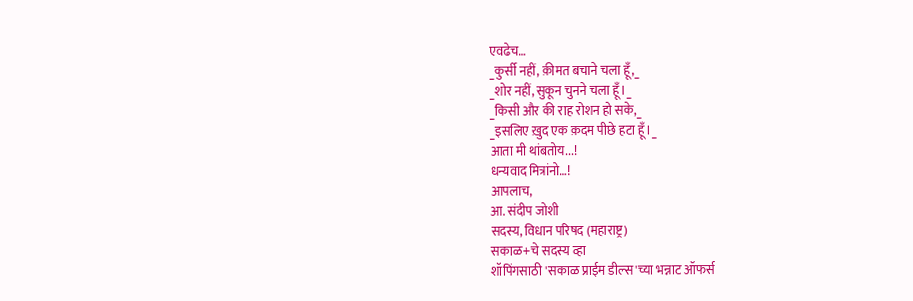एवढेच…
_कुर्सी नहीं, क़ीमत बचाने चला हूँ,_
_शोर नहीं, सुकून चुनने चला हूँ।_
_किसी और की राह रोशन हो सके,_
_इसलिए ख़ुद एक क़दम पीछे हटा हूँ।_
आता मी थांबतोय...!
धन्यवाद मित्रांनो…!
आपलाच,
आ. संदीप जोशी
सदस्य, विधान परिषद (महाराष्ट्र)
सकाळ+चे सदस्य व्हा
शॉपिंगसाठी 'सकाळ प्राईम डील्स'च्या भन्नाट ऑफर्स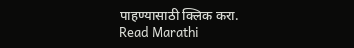पाहण्यासाठी क्लिक करा.
Read Marathi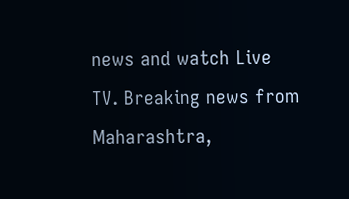news and watch Live TV. Breaking news from Maharashtra,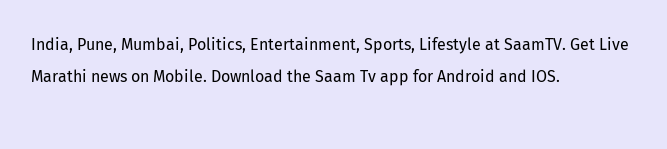India, Pune, Mumbai, Politics, Entertainment, Sports, Lifestyle at SaamTV. Get Live Marathi news on Mobile. Download the Saam Tv app for Android and IOS.